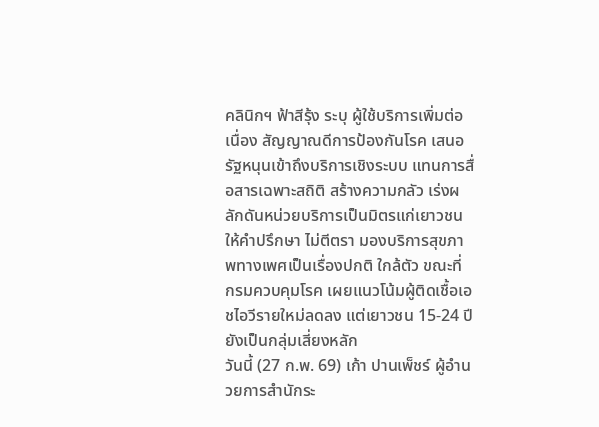คลินิกฯ ฟ้าสีรุ้ง ระบุ ผู้ใช้บริการเพิ่มต่อเนื่อง สัญญาณดีการป้องกันโรค เสนอ รัฐหนุนเข้าถึงบริการเชิงระบบ แทนการสื่อสารเฉพาะสถิติ สร้างความกลัว เร่งผลักดันหน่วยบริการเป็นมิตรแก่เยาวชน ให้คำปรึกษา ไม่ตีตรา มองบริการสุขภาพทางเพศเป็นเรื่องปกติ ใกล้ตัว ขณะที่ กรมควบคุมโรค เผยแนวโน้มผู้ติดเชื้อเอชไอวีรายใหม่ลดลง แต่เยาวชน 15-24 ปี ยังเป็นกลุ่มเสี่ยงหลัก
วันนี้ (27 ก.พ. 69) เก้า ปานเพ็ชร์ ผู้อำนวยการสำนักระ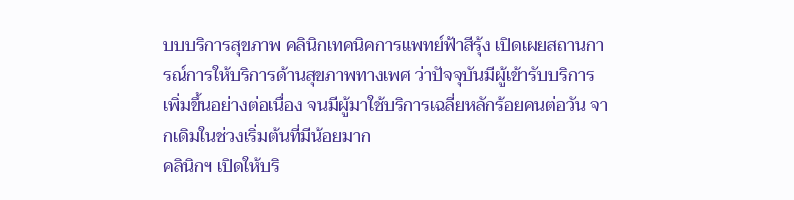บบบริการสุขภาพ คลินิกเทคนิคการแพทย์ฟ้าสีรุ้ง เปิดเผยสถานการณ์การให้บริการด้านสุขภาพทางเพศ ว่าปัจจุบันมีผู้เข้ารับบริการเพิ่มขึ้นอย่างต่อเนื่อง จนมีผู้มาใช้บริการเฉลี่ยหลักร้อยคนต่อวัน จากเดิมในช่วงเริ่มต้นที่มีน้อยมาก
คลินิกฯ เปิดให้บริ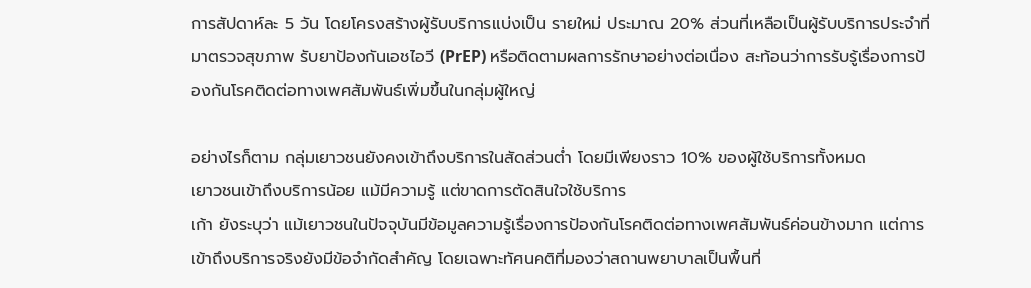การสัปดาห์ละ 5 วัน โดยโครงสร้างผู้รับบริการแบ่งเป็น รายใหม่ ประมาณ 20% ส่วนที่เหลือเป็นผู้รับบริการประจำที่มาตรวจสุขภาพ รับยาป้องกันเอชไอวี (PrEP) หรือติดตามผลการรักษาอย่างต่อเนื่อง สะท้อนว่าการรับรู้เรื่องการป้องกันโรคติดต่อทางเพศสัมพันธ์เพิ่มขึ้นในกลุ่มผู้ใหญ่

อย่างไรก็ตาม กลุ่มเยาวชนยังคงเข้าถึงบริการในสัดส่วนต่ำ โดยมีเพียงราว 10% ของผู้ใช้บริการทั้งหมด
เยาวชนเข้าถึงบริการน้อย แม้มีความรู้ แต่ขาดการตัดสินใจใช้บริการ
เก้า ยังระบุว่า แม้เยาวชนในปัจจุบันมีข้อมูลความรู้เรื่องการป้องกันโรคติดต่อทางเพศสัมพันธ์ค่อนข้างมาก แต่การเข้าถึงบริการจริงยังมีข้อจำกัดสำคัญ โดยเฉพาะทัศนคติที่มองว่าสถานพยาบาลเป็นพื้นที่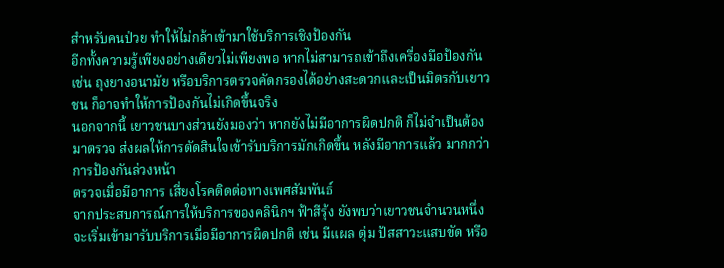สำหรับคนป่วย ทำให้ไม่กล้าเข้ามาใช้บริการเชิงป้องกัน
อีกทั้งความรู้เพียงอย่างเดียวไม่เพียงพอ หากไม่สามารถเข้าถึงเครื่องมือป้องกัน เช่น ถุงยางอนามัย หรือบริการตรวจคัดกรองได้อย่างสะดวกและเป็นมิตรกับเยาวชน ก็อาจทำให้การป้องกันไม่เกิดขึ้นจริง
นอกจากนี้ เยาวชนบางส่วนยังมองว่า หากยังไม่มีอาการผิดปกติ ก็ไม่จำเป็นต้องมาตรวจ ส่งผลให้การตัดสินใจเข้ารับบริการมักเกิดขึ้น หลังมีอาการแล้ว มากกว่าการป้องกันล่วงหน้า
ตรวจเมื่อมีอาการ เสี่ยงโรคติดต่อทางเพศสัมพันธ์
จากประสบการณ์การให้บริการของคลินิกฯ ฟ้าสีรุ้ง ยังพบว่าเยาวชนจำนวนหนึ่งจะเริ่มเข้ามารับบริการเมื่อมีอาการผิดปกติ เช่น มีแผล ตุ่ม ปัสสาวะแสบขัด หรือ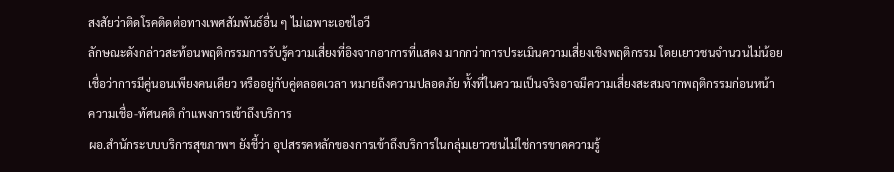สงสัยว่าติดโรคติดต่อทางเพศสัมพันธ์อื่น ๆ ไม่เฉพาะเอชไอวี
ลักษณะดังกล่าวสะท้อนพฤติกรรมการรับรู้ความเสี่ยงที่อิงจากอาการที่แสดง มากกว่าการประเมินความเสี่ยงเชิงพฤติกรรม โดยเยาวชนจำนวนไม่น้อยเชื่อว่าการมีคู่นอนเพียงคนเดียว หรืออยู่กับคู่ตลอดเวลา หมายถึงความปลอดภัย ทั้งที่ในความเป็นจริงอาจมีความเสี่ยงสะสมจากพฤติกรรมก่อนหน้า
ความเชื่อ-ทัศนคติ กำแพงการเข้าถึงบริการ
ผอ.สำนักระบบบริการสุขภาพฯ ยังชี้ว่า อุปสรรคหลักของการเข้าถึงบริการในกลุ่มเยาวชนไม่ใช่การขาดความรู้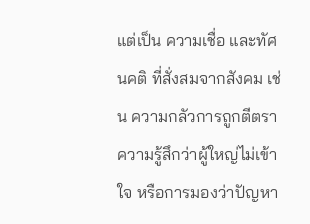แต่เป็น ความเชื่อ และทัศนคติ ที่สั่งสมจากสังคม เช่น ความกลัวการถูกตีตรา ความรู้สึกว่าผู้ใหญ่ไม่เข้าใจ หรือการมองว่าปัญหา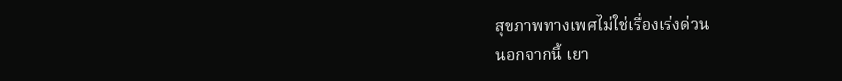สุขภาพทางเพศไม่ใช่เรื่องเร่งด่วน
นอกจากนี้ เยา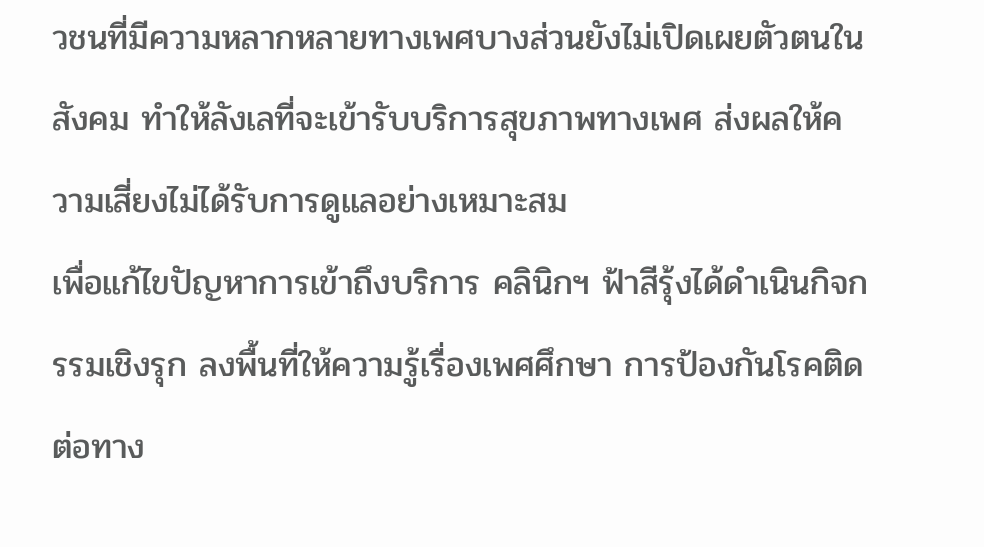วชนที่มีความหลากหลายทางเพศบางส่วนยังไม่เปิดเผยตัวตนในสังคม ทำให้ลังเลที่จะเข้ารับบริการสุขภาพทางเพศ ส่งผลให้ความเสี่ยงไม่ได้รับการดูแลอย่างเหมาะสม
เพื่อแก้ไขปัญหาการเข้าถึงบริการ คลินิกฯ ฟ้าสีรุ้งได้ดำเนินกิจกรรมเชิงรุก ลงพื้นที่ให้ความรู้เรื่องเพศศึกษา การป้องกันโรคติดต่อทาง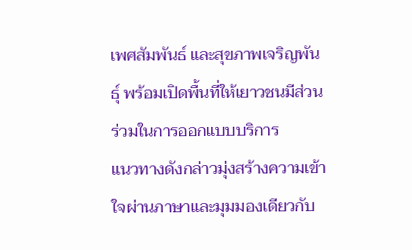เพศสัมพันธ์ และสุขภาพเจริญพันธุ์ พร้อมเปิดพื้นที่ให้เยาวชนมีส่วนร่วมในการออกแบบบริการ
แนวทางดังกล่าวมุ่งสร้างความเข้าใจผ่านภาษาและมุมมองเดียวกับ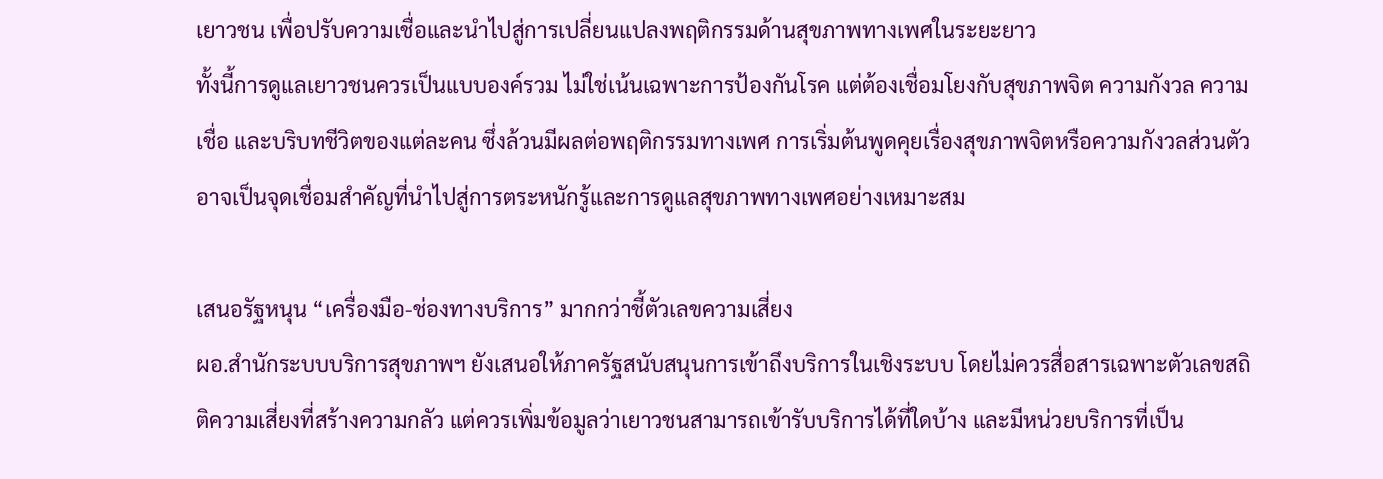เยาวชน เพื่อปรับความเชื่อและนำไปสู่การเปลี่ยนแปลงพฤติกรรมด้านสุขภาพทางเพศในระยะยาว
ทั้งนี้การดูแลเยาวชนควรเป็นแบบองค์รวม ไม่ใช่เน้นเฉพาะการป้องกันโรค แต่ต้องเชื่อมโยงกับสุขภาพจิต ความกังวล ความเชื่อ และบริบทชีวิตของแต่ละคน ซึ่งล้วนมีผลต่อพฤติกรรมทางเพศ การเริ่มต้นพูดคุยเรื่องสุขภาพจิตหรือความกังวลส่วนตัว อาจเป็นจุดเชื่อมสำคัญที่นำไปสู่การตระหนักรู้และการดูแลสุขภาพทางเพศอย่างเหมาะสม

เสนอรัฐหนุน “เครื่องมือ-ช่องทางบริการ” มากกว่าชี้ตัวเลขความเสี่ยง
ผอ.สำนักระบบบริการสุขภาพฯ ยังเสนอให้ภาครัฐสนับสนุนการเข้าถึงบริการในเชิงระบบ โดยไม่ควรสื่อสารเฉพาะตัวเลขสถิติความเสี่ยงที่สร้างความกลัว แต่ควรเพิ่มข้อมูลว่าเยาวชนสามารถเข้ารับบริการได้ที่ใดบ้าง และมีหน่วยบริการที่เป็น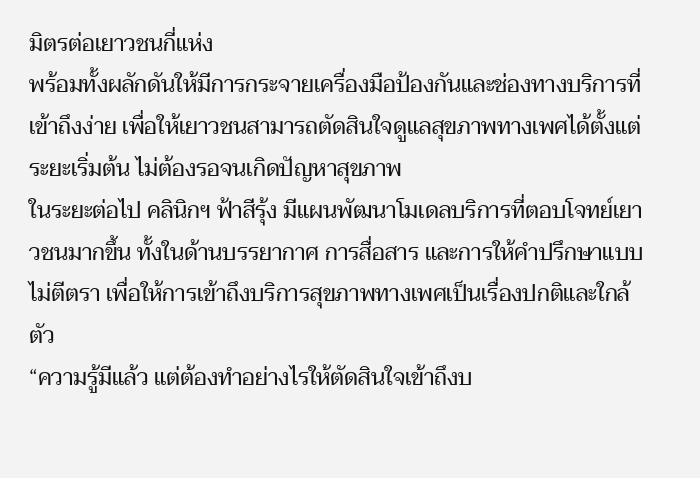มิตรต่อเยาวชนกี่แห่ง
พร้อมทั้งผลักดันให้มีการกระจายเครื่องมือป้องกันและช่องทางบริการที่เข้าถึงง่าย เพื่อให้เยาวชนสามารถตัดสินใจดูแลสุขภาพทางเพศได้ตั้งแต่ระยะเริ่มต้น ไม่ต้องรอจนเกิดปัญหาสุขภาพ
ในระยะต่อไป คลินิกฯ ฟ้าสีรุ้ง มีแผนพัฒนาโมเดลบริการที่ตอบโจทย์เยาวชนมากขึ้น ทั้งในด้านบรรยากาศ การสื่อสาร และการให้คำปรึกษาแบบไม่ตีตรา เพื่อให้การเข้าถึงบริการสุขภาพทางเพศเป็นเรื่องปกติและใกล้ตัว
“ความรู้มีแล้ว แต่ต้องทำอย่างไรให้ตัดสินใจเข้าถึงบ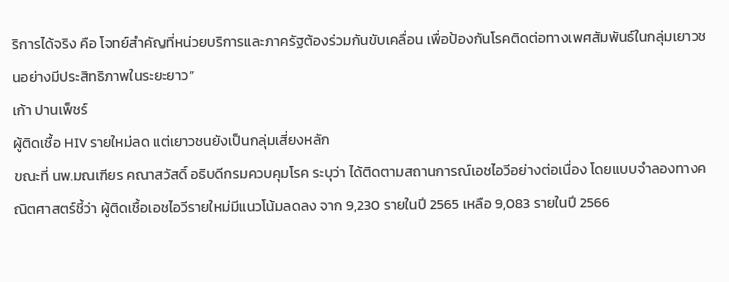ริการได้จริง คือ โจทย์สำคัญที่หน่วยบริการและภาครัฐต้องร่วมกันขับเคลื่อน เพื่อป้องกันโรคติดต่อทางเพศสัมพันธ์ในกลุ่มเยาวชนอย่างมีประสิทธิภาพในระยะยาว”
เก้า ปานเพ็ชร์
ผู้ติดเชื้อ HIV รายใหม่ลด แต่เยาวชนยังเป็นกลุ่มเสี่ยงหลัก
ขณะที่ นพ.มณเฑียร คณาสวัสดิ์ อธิบดีกรมควบคุมโรค ระบุว่า ได้ติดตามสถานการณ์เอชไอวีอย่างต่อเนื่อง โดยแบบจำลองทางคณิตศาสตร์ชี้ว่า ผู้ติดเชื้อเอชไอวีรายใหม่มีแนวโน้มลดลง จาก 9,230 รายในปี 2565 เหลือ 9,083 รายในปี 2566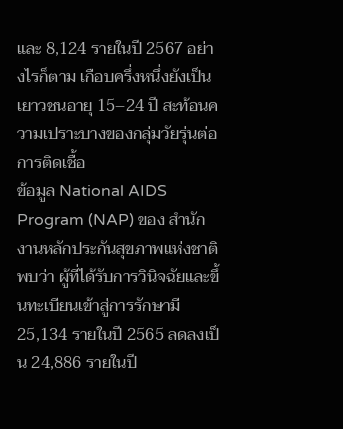และ 8,124 รายในปี 2567 อย่างไรก็ตาม เกือบครึ่งหนึ่งยังเป็นเยาวชนอายุ 15–24 ปี สะท้อนความเปราะบางของกลุ่มวัยรุ่นต่อการติดเชื้อ
ข้อมูล National AIDS Program (NAP) ของ สำนักงานหลักประกันสุขภาพแห่งชาติ พบว่า ผู้ที่ได้รับการวินิจฉัยและขึ้นทะเบียนเข้าสู่การรักษามี 25,134 รายในปี 2565 ลดลงเป็น 24,886 รายในปี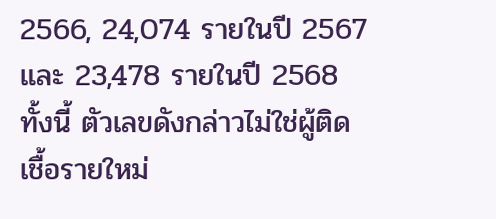2566, 24,074 รายในปี 2567 และ 23,478 รายในปี 2568 ทั้งนี้ ตัวเลขดังกล่าวไม่ใช่ผู้ติดเชื้อรายใหม่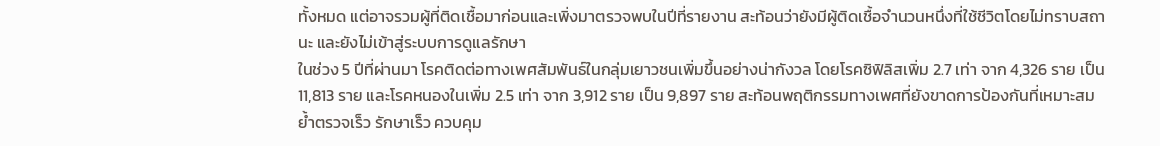ทั้งหมด แต่อาจรวมผู้ที่ติดเชื้อมาก่อนและเพิ่งมาตรวจพบในปีที่รายงาน สะท้อนว่ายังมีผู้ติดเชื้อจำนวนหนึ่งที่ใช้ชีวิตโดยไม่ทราบสถานะ และยังไม่เข้าสู่ระบบการดูแลรักษา
ในช่วง 5 ปีที่ผ่านมา โรคติดต่อทางเพศสัมพันธ์ในกลุ่มเยาวชนเพิ่มขึ้นอย่างน่ากังวล โดยโรคซิฟิลิสเพิ่ม 2.7 เท่า จาก 4,326 ราย เป็น 11,813 ราย และโรคหนองในเพิ่ม 2.5 เท่า จาก 3,912 ราย เป็น 9,897 ราย สะท้อนพฤติกรรมทางเพศที่ยังขาดการป้องกันที่เหมาะสม
ย้ำตรวจเร็ว รักษาเร็ว ควบคุม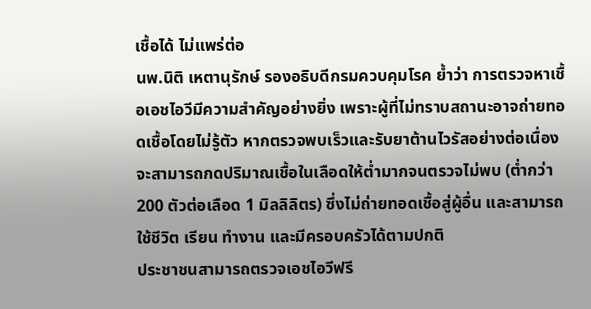เชื้อได้ ไม่แพร่ต่อ
นพ.นิติ เหตานุรักษ์ รองอธิบดีกรมควบคุมโรค ย้ำว่า การตรวจหาเชื้อเอชไอวีมีความสำคัญอย่างยิ่ง เพราะผู้ที่ไม่ทราบสถานะอาจถ่ายทอดเชื้อโดยไม่รู้ตัว หากตรวจพบเร็วและรับยาต้านไวรัสอย่างต่อเนื่อง จะสามารถกดปริมาณเชื้อในเลือดให้ต่ำมากจนตรวจไม่พบ (ต่ำกว่า 200 ตัวต่อเลือด 1 มิลลิลิตร) ซึ่งไม่ถ่ายทอดเชื้อสู่ผู้อื่น และสามารถใช้ชีวิต เรียน ทำงาน และมีครอบครัวได้ตามปกติ
ประชาชนสามารถตรวจเอชไอวีฟรี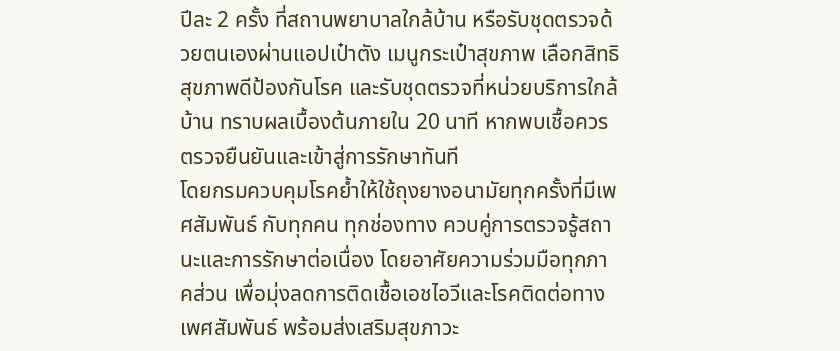ปีละ 2 ครั้ง ที่สถานพยาบาลใกล้บ้าน หรือรับชุดตรวจด้วยตนเองผ่านแอปเป๋าตัง เมนูกระเป๋าสุขภาพ เลือกสิทธิสุขภาพดีป้องกันโรค และรับชุดตรวจที่หน่วยบริการใกล้บ้าน ทราบผลเบื้องต้นภายใน 20 นาที หากพบเชื้อควรตรวจยืนยันและเข้าสู่การรักษาทันที
โดยกรมควบคุมโรคย้ำให้ใช้ถุงยางอนามัยทุกครั้งที่มีเพศสัมพันธ์ กับทุกคน ทุกช่องทาง ควบคู่การตรวจรู้สถานะและการรักษาต่อเนื่อง โดยอาศัยความร่วมมือทุกภาคส่วน เพื่อมุ่งลดการติดเชื้อเอชไอวีและโรคติดต่อทางเพศสัมพันธ์ พร้อมส่งเสริมสุขภาวะ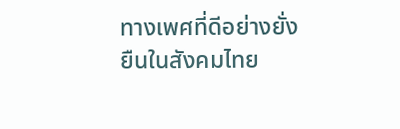ทางเพศที่ดีอย่างยั่งยืนในสังคมไทย